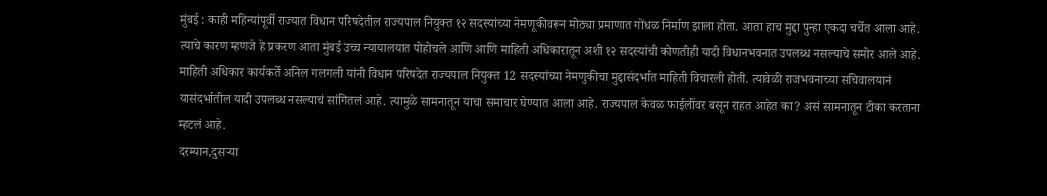मुंबई : काही महिन्यांपूर्वी राज्यात विधान परिषदेतील राज्यपाल नियुक्त १२ सदस्यांच्या नेमणूकीवरून मोठ्या प्रमाणात गोंधळ निर्माण झाला होता. आता हाच मुद्दा पुन्हा एकदा चर्चेत आला आहे. त्याचे कारण म्हणजे हे प्रकरण आता मुंबई उच्च न्यायालयात पोहोचले आणि आणि माहिती अधिकारातून अशी १२ सदस्यांची कोणतीही यादी विधानभवनात उपलब्ध नसल्याचे समोर आले आहे.
माहिती अधिकार कार्यकर्ते अनिल गलगली यांनी विधान परिषदेत राज्यपाल नियुक्त 12 सदस्यांच्या नेमणुकीचा मुद्दासंदर्भात माहिती विचारली होती. त्यावेळी राजभवनाच्या सचिवालयानं यासंदर्भातील यादी उपलब्ध नसल्याचं सांगितलं आहे. त्यामुळे सामनातून याचा समाचार घेण्यात आला आहे. राज्यपाल केवळ फाईलींवर बसून राहत आहेत का? असं सामनातून टीका करताना म्हटलं आहे.
दरम्यान,दुसऱ्या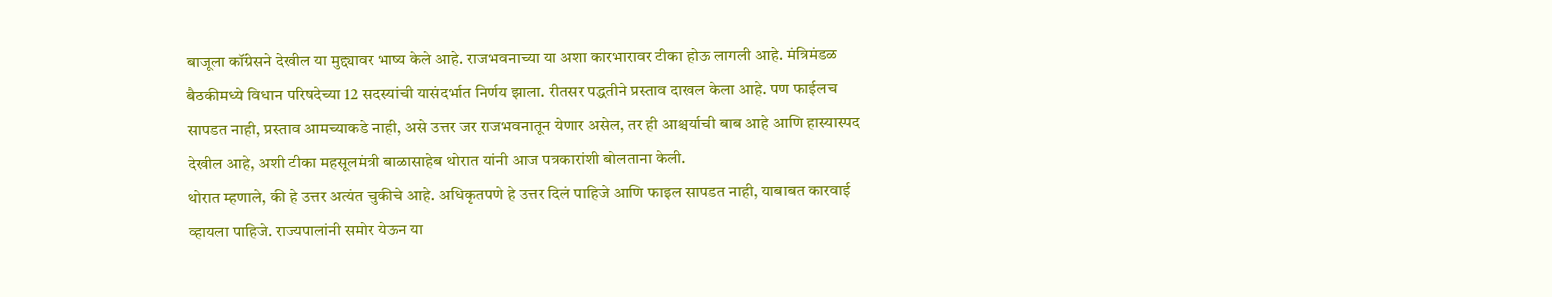बाजूला कॉंग्रेसने देखील या मुद्द्यावर भाष्य केले आहे. राजभवनाच्या या अशा कारभारावर टीका होऊ लागली आहे. मंत्रिमंडळ बैठकीमध्ये विधान परिषदेच्या 12 सदस्यांची यासंदर्भात निर्णय झाला. रीतसर पद्धतीने प्रस्ताव दाखल केला आहे. पण फाईलच सापडत नाही, प्रस्ताव आमच्याकडे नाही, असे उत्तर जर राजभवनातून येणार असेल, तर ही आश्चर्याची बाब आहे आणि हास्यास्पद देखील आहे, अशी टीका महसूलमंत्री बाळासाहेब थोरात यांनी आज पत्रकारांशी बोलताना केली.
थोरात म्हणाले, की हे उत्तर अत्यंत चुकीचे आहे. अधिकृतपणे हे उत्तर दिलं पाहिजे आणि फाइल सापडत नाही, याबाबत कारवाई व्हायला पाहिजे. राज्यपालांनी समोर येऊन या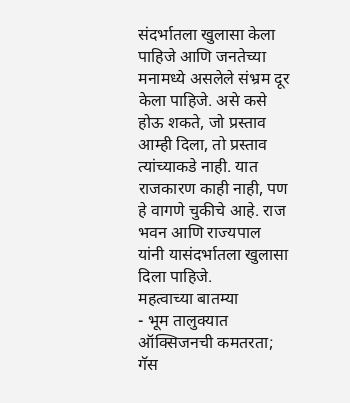संदर्भातला खुलासा केला पाहिजे आणि जनतेच्या मनामध्ये असलेले संभ्रम दूर केला पाहिजे. असे कसे होऊ शकते, जो प्रस्ताव आम्ही दिला, तो प्रस्ताव त्यांच्याकडे नाही. यात राजकारण काही नाही, पण हे वागणे चुकीचे आहे. राज भवन आणि राज्यपाल यांनी यासंदर्भातला खुलासा दिला पाहिजे.
महत्वाच्या बातम्या
- भूम तालुक्यात ऑक्सिजनची कमतरता; गॅस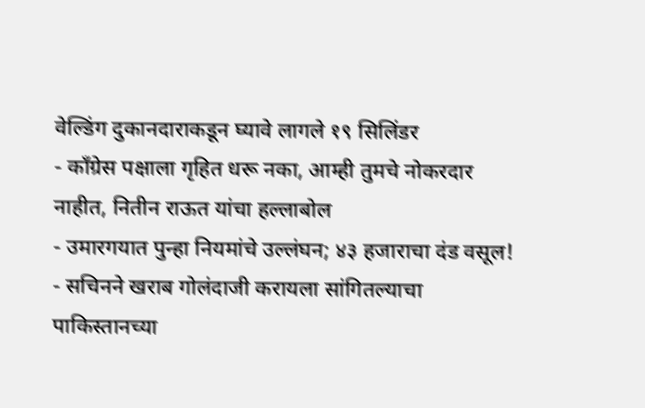वेल्डिंग दुकानदाराकडून घ्यावे लागले १९ सिलिंडर
- काँग्रेस पक्षाला गृहित धरू नका, आम्ही तुमचे नोकरदार नाहीत, नितीन राऊत यांचा हल्लाबोल
- उमारगयात पुन्हा नियमांचे उल्लंघन; ४३ हजाराचा दंड वसूल!
- सचिनने खराब गोलंदाजी करायला सांगितल्याचा पाकिस्तानच्या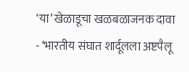‘या’ खेळाडूचा खळबळाजनक दावा
- ‘भारतीय संघात शार्दूलला अष्टपैलू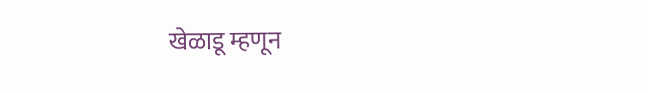खेळाडू म्हणून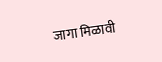जागा मिळावी